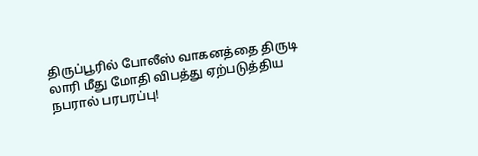திருப்பூரில் போலீஸ் வாகனத்தை திருடி லாரி மீது மோதி விபத்து ஏற்படுத்திய நபரால் பரபரப்பு!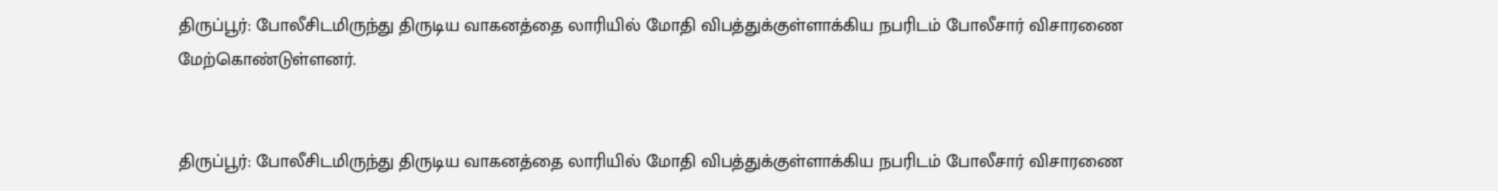திருப்பூர்: போலீசிடமிருந்து திருடிய வாகனத்தை லாரியில் மோதி விபத்துக்குள்ளாக்கிய நபரிடம் போலீசார் விசாரணை மேற்கொண்டுள்ளனர்.


திருப்பூர்: போலீசிடமிருந்து திருடிய வாகனத்தை லாரியில் மோதி விபத்துக்குள்ளாக்கிய நபரிடம் போலீசார் விசாரணை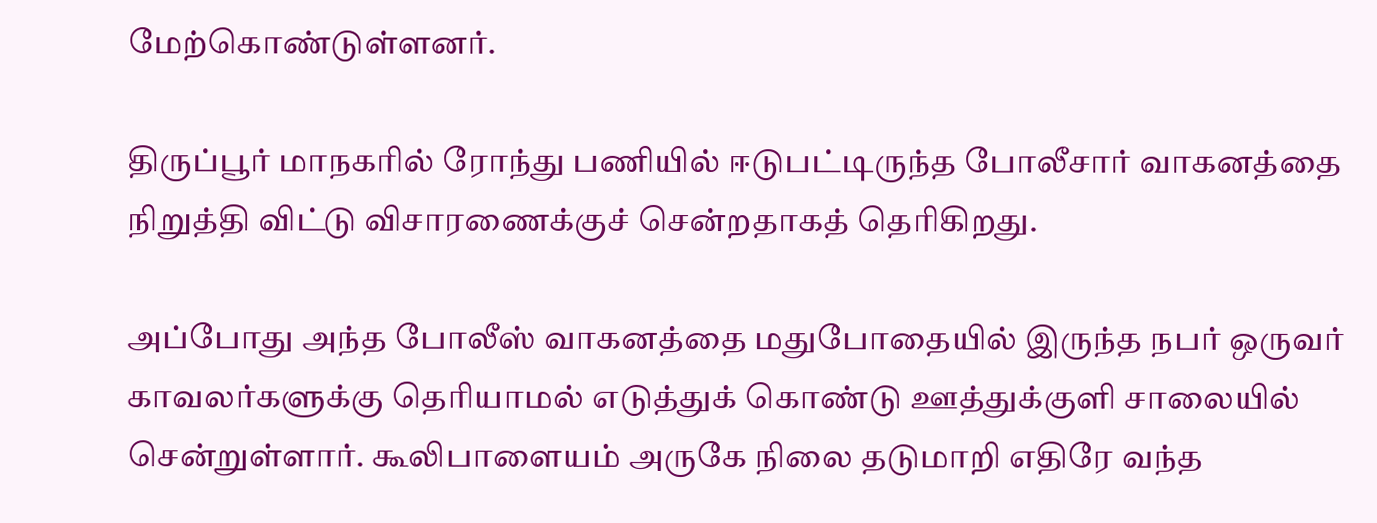மேற்கொண்டுள்ளனர்.

திருப்பூர் மாநகரில் ரோந்து பணியில் ஈடுபட்டிருந்த போலீசார் வாகனத்தை நிறுத்தி விட்டு விசாரணைக்குச் சென்றதாகத் தெரிகிறது.

அப்போது அந்த போலீஸ் வாகனத்தை மதுபோதையில் இருந்த நபர் ஒருவர் காவலர்களுக்கு தெரியாமல் எடுத்துக் கொண்டு ஊத்துக்குளி சாலையில் சென்றுள்ளார். கூலிபாளையம் அருகே நிலை தடுமாறி எதிரே வந்த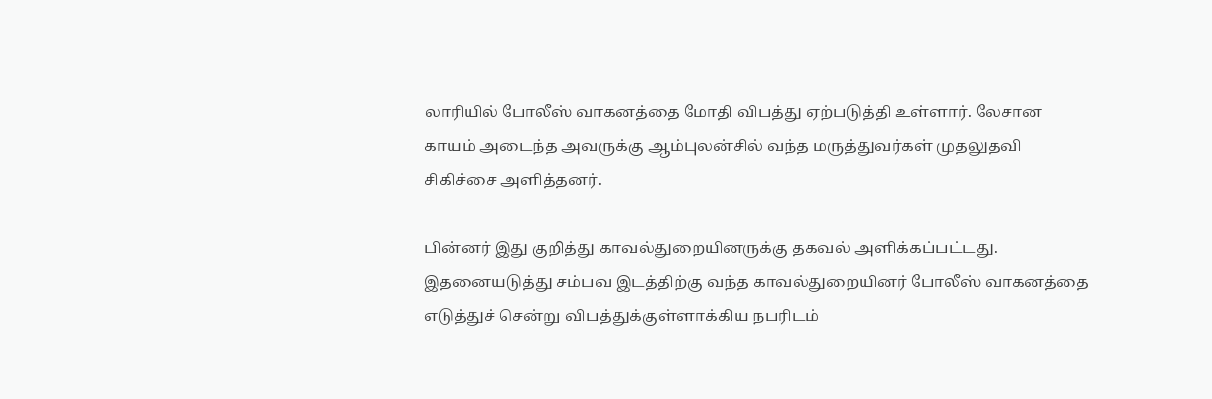லாரியில் போலீஸ் வாகனத்தை மோதி விபத்து ஏற்படுத்தி உள்ளார். லேசான காயம் அடைந்த அவருக்கு ஆம்புலன்சில் வந்த மருத்துவர்கள் முதலுதவி சிகிச்சை அளித்தனர்.

பின்னர் இது குறித்து காவல்துறையினருக்கு தகவல் அளிக்கப்பட்டது. இதனையடுத்து சம்பவ இடத்திற்கு வந்த காவல்துறையினர் போலீஸ் வாகனத்தை எடுத்துச் சென்று விபத்துக்குள்ளாக்கிய நபரிடம்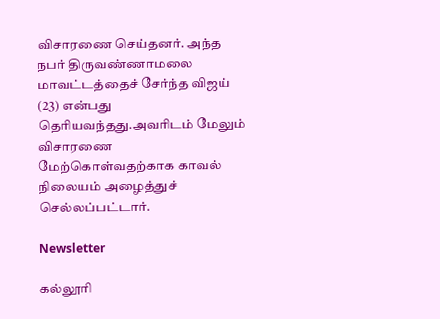விசாரணை செய்தனர். அந்த நபர் திருவண்ணாமலை மாவட்டத்தைச் சேர்ந்த விஜய் (23) என்பது தெரியவந்தது.அவரிடம் மேலும் விசாரணை மேற்கொள்வதற்காக காவல் நிலையம் அழைத்துச் செல்லப்பட்டார்.

Newsletter

கல்லூரி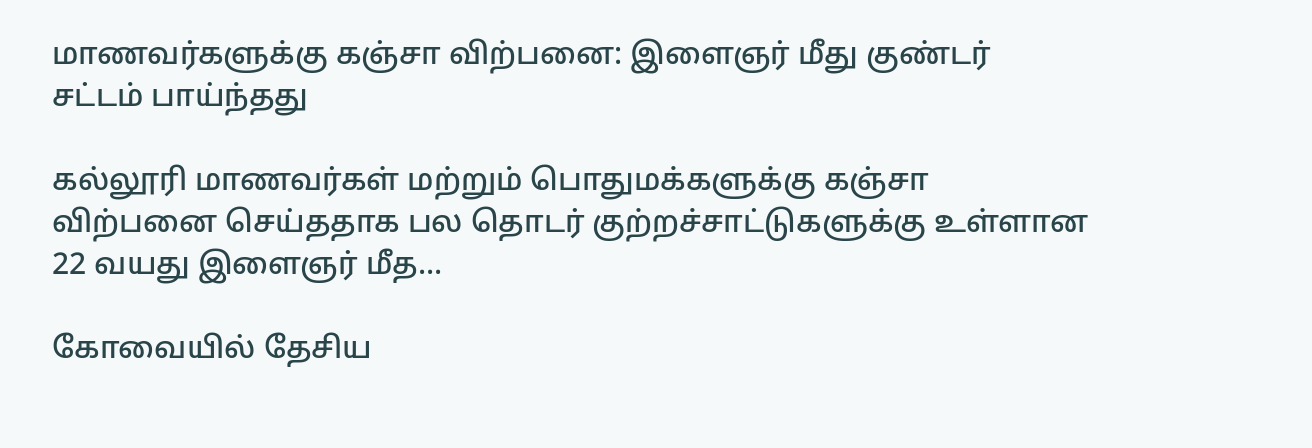மாணவர்களுக்கு கஞ்சா விற்பனை: இளைஞர் மீது குண்டர் சட்டம் பாய்ந்தது

கல்லூரி மாணவர்கள் மற்றும் பொதுமக்களுக்கு கஞ்சா விற்பனை செய்ததாக பல தொடர் குற்றச்சாட்டுகளுக்கு உள்ளான 22 வயது இளைஞர் மீத...

கோவையில் தேசிய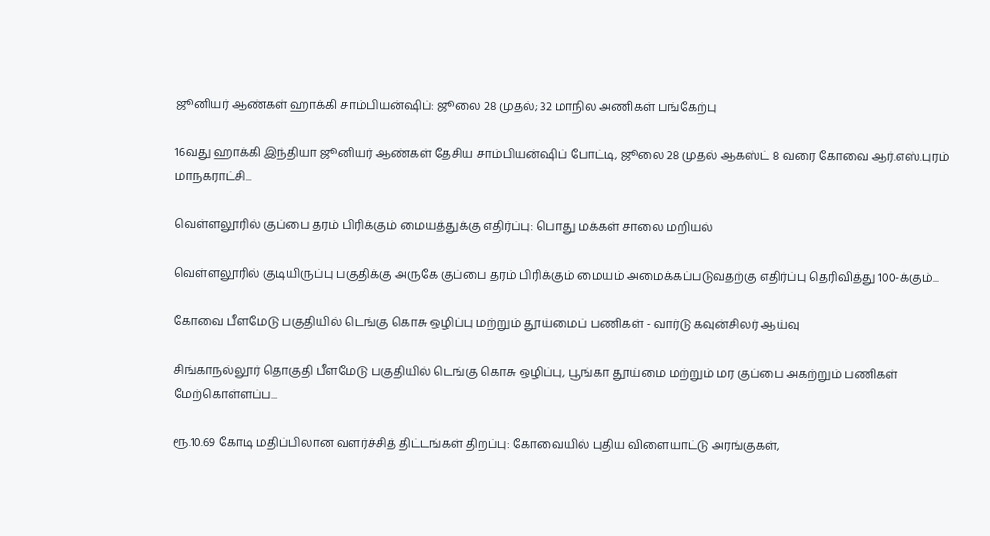ஜூனியர் ஆண்கள் ஹாக்கி சாம்பியன்ஷிப்: ஜூலை 28 முதல்; 32 மாநில அணிகள் பங்கேற்பு

16வது ஹாக்கி இந்தியா ஜூனியர் ஆண்கள் தேசிய சாம்பியன்ஷிப் போட்டி, ஜூலை 28 முதல் ஆகஸ்ட் 8 வரை கோவை ஆர்.எஸ்.புரம் மாநகராட்சி...

வெள்ளலூரில் குப்பை தரம் பிரிக்கும் மையத்துக்கு எதிர்ப்பு: பொது மக்கள் சாலை மறியல்

வெள்ளலூரில் குடியிருப்பு பகுதிக்கு அருகே குப்பை தரம் பிரிக்கும் மையம் அமைக்கப்படுவதற்கு எதிர்ப்பு தெரிவித்து 100-க்கும்...

கோவை பீளமேடு பகுதியில் டெங்கு கொசு ஒழிப்பு மற்றும் தூய்மைப் பணிகள் - வார்டு கவுன்சிலர் ஆய்வு

சிங்காநல்லூர் தொகுதி பீளமேடு பகுதியில் டெங்கு கொசு ஒழிப்பு, பூங்கா தூய்மை மற்றும் மர குப்பை அகற்றும் பணிகள் மேற்கொள்ளப்ப...

ரூ.10.69 கோடி மதிப்பிலான வளர்ச்சித் திட்டங்கள் திறப்பு: கோவையில் புதிய விளையாட்டு அரங்குகள்,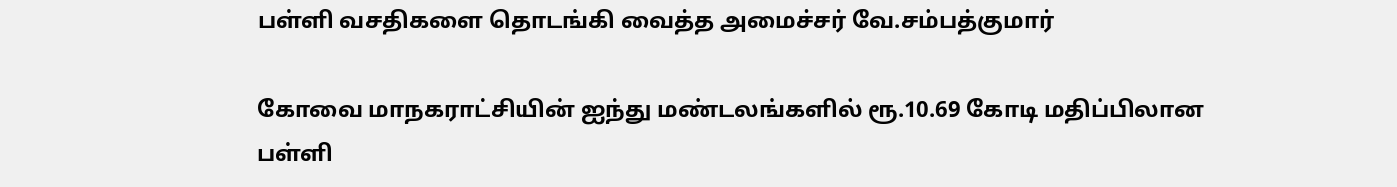பள்ளி வசதிகளை தொடங்கி வைத்த அமைச்சர் வே.சம்பத்குமார்

கோவை மாநகராட்சியின் ஐந்து மண்டலங்களில் ரூ.10.69 கோடி மதிப்பிலான பள்ளி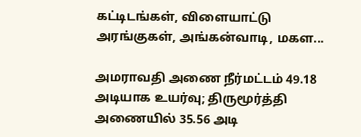கட்டிடங்கள், விளையாட்டு அரங்குகள், அங்கன்வாடி, மகள...

அமராவதி அணை நீர்மட்டம் 49.18 அடியாக உயர்வு; திருமூர்த்தி அணையில் 35.56 அடி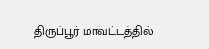திருப்பூர் மாவட்டத்தில்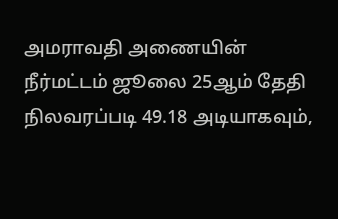அமராவதி அணையின் நீர்மட்டம் ஜூலை 25ஆம் தேதி நிலவரப்படி 49.18 அடியாகவும்,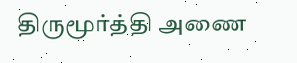திருமூர்த்தி அணை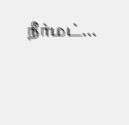நீர்மட்...